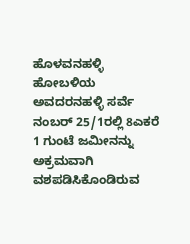ಹೊಳವನಹಳ್ಳಿ ಹೋಬಳಿಯ ಅವದರನಹಳ್ಳಿ ಸರ್ವೆ ನಂಬರ್ 25/1ರಲ್ಲಿ 8ಎಕರೆ 1 ಗುಂಟೆ ಜಮೀನನ್ನು ಅಕ್ರಮವಾಗಿ ವಶಪಡಿಸಿಕೊಂಡಿರುವ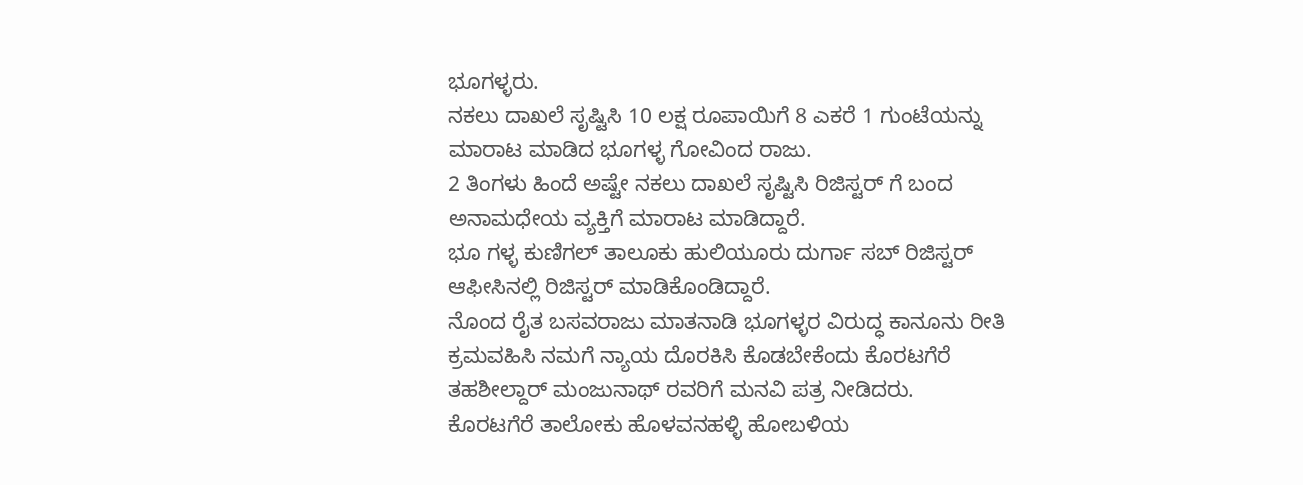ಭೂಗಳ್ಳರು.
ನಕಲು ದಾಖಲೆ ಸೃಷ್ಟಿಸಿ 10 ಲಕ್ಷ ರೂಪಾಯಿಗೆ 8 ಎಕರೆ 1 ಗುಂಟೆಯನ್ನು ಮಾರಾಟ ಮಾಡಿದ ಭೂಗಳ್ಳ ಗೋವಿಂದ ರಾಜು.
2 ತಿಂಗಳು ಹಿಂದೆ ಅಷ್ಟೇ ನಕಲು ದಾಖಲೆ ಸೃಷ್ಟಿಸಿ ರಿಜಿಸ್ಟರ್ ಗೆ ಬಂದ ಅನಾಮಧೇಯ ವ್ಯಕ್ತಿಗೆ ಮಾರಾಟ ಮಾಡಿದ್ದಾರೆ.
ಭೂ ಗಳ್ಳ ಕುಣಿಗಲ್ ತಾಲೂಕು ಹುಲಿಯೂರು ದುರ್ಗಾ ಸಬ್ ರಿಜಿಸ್ಟರ್ ಆಫೀಸಿನಲ್ಲಿ ರಿಜಿಸ್ಟರ್ ಮಾಡಿಕೊಂಡಿದ್ದಾರೆ.
ನೊಂದ ರೈತ ಬಸವರಾಜು ಮಾತನಾಡಿ ಭೂಗಳ್ಳರ ವಿರುದ್ಧ ಕಾನೂನು ರೀತಿ ಕ್ರಮವಹಿಸಿ ನಮಗೆ ನ್ಯಾಯ ದೊರಕಿಸಿ ಕೊಡಬೇಕೆಂದು ಕೊರಟಗೆರೆ ತಹಶೀಲ್ದಾರ್ ಮಂಜುನಾಥ್ ರವರಿಗೆ ಮನವಿ ಪತ್ರ ನೀಡಿದರು.
ಕೊರಟಗೆರೆ ತಾಲೋಕು ಹೊಳವನಹಳ್ಳಿ ಹೋಬಳಿಯ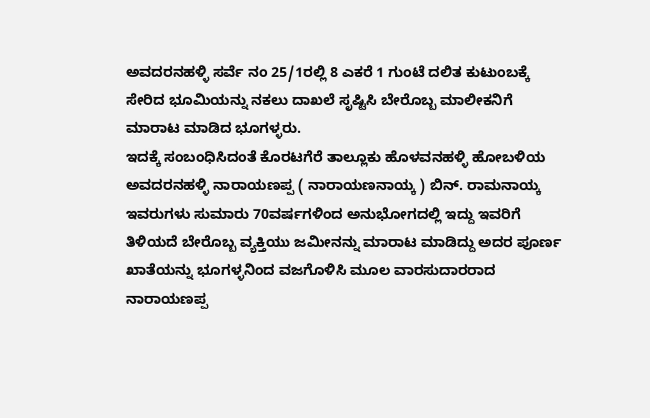ಅವದರನಹಳ್ಳಿ ಸರ್ವೆ ನಂ 25/1ರಲ್ಲಿ 8 ಎಕರೆ 1 ಗುಂಟೆ ದಲಿತ ಕುಟುಂಬಕ್ಕೆ ಸೇರಿದ ಭೂಮಿಯನ್ನು ನಕಲು ದಾಖಲೆ ಸೃಷ್ಟಿಸಿ ಬೇರೊಬ್ಬ ಮಾಲೀಕನಿಗೆ ಮಾರಾಟ ಮಾಡಿದ ಭೂಗಳ್ಳರು.
ಇದಕ್ಕೆ ಸಂಬಂಧಿಸಿದಂತೆ ಕೊರಟಗೆರೆ ತಾಲ್ಲೂಕು ಹೊಳವನಹಳ್ಳಿ ಹೋಬಳಿಯ ಅವದರನಹಳ್ಳಿ ನಾರಾಯಣಪ್ಪ ( ನಾರಾಯಣನಾಯ್ಕ ) ಬಿನ್. ರಾಮನಾಯ್ಕ ಇವರುಗಳು ಸುಮಾರು 70ವರ್ಷಗಳಿಂದ ಅನುಭೋಗದಲ್ಲಿ ಇದ್ದು ಇವರಿಗೆ ತಿಳಿಯದೆ ಬೇರೊಬ್ಬ ವ್ಯಕ್ತಿಯು ಜಮೀನನ್ನು ಮಾರಾಟ ಮಾಡಿದ್ದು ಅದರ ಪೂರ್ಣ ಖಾತೆಯನ್ನು ಭೂಗಳ್ಳನಿಂದ ವಜಗೊಳಿಸಿ ಮೂಲ ವಾರಸುದಾರರಾದ ನಾರಾಯಣಪ್ಪ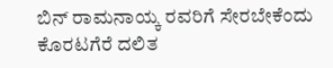ಬಿನ್ ರಾಮನಾಯ್ಕ ರವರಿಗೆ ಸೇರಬೇಕೆಂದು ಕೊರಟಗೆರೆ ದಲಿತ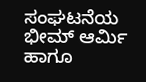ಸಂಘಟನೆಯ ಭೀಮ್ ಆರ್ಮಿ ಹಾಗೂ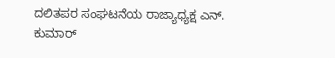ದಲಿತಪರ ಸಂಘಟನೆಯ ರಾಜ್ಯಾಧ್ಯಕ್ಷ ಎನ್. ಕುಮಾರ್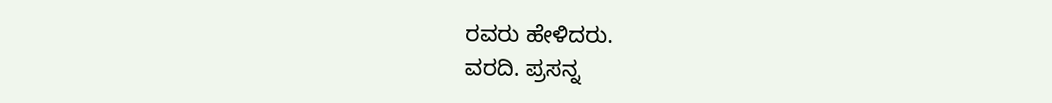ರವರು ಹೇಳಿದರು.
ವರದಿ. ಪ್ರಸನ್ನ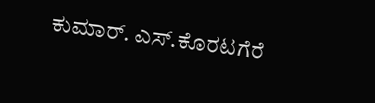ಕುಮಾರ್. ಎಸ್.ಕೊರಟಗೆರೆ